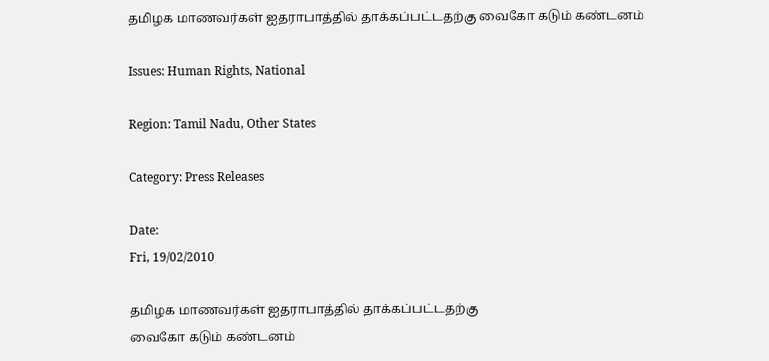தமிழக மாணவர்கள் ஐதராபாத்தில் தாக்கப்பட்டதற்கு வைகோ கடும் கண்டனம்

Issues: Human Rights, National

Region: Tamil Nadu, Other States

Category: Press Releases

Date:
Fri, 19/02/2010

தமிழக மாணவர்கள் ஐதராபாத்தில் தாக்கப்பட்டதற்கு
வைகோ கடும் கண்டனம்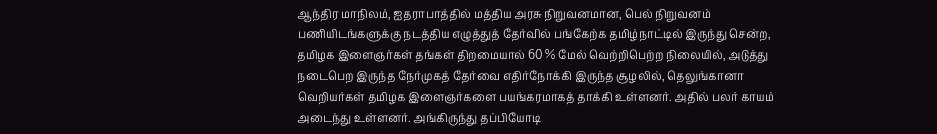ஆந்திர மாநிலம், ஐதராபாத்தில் மத்திய அரசு நிறுவனமான, பெல் நிறுவனம் பணியிடங்களுக்கு நடத்திய எழுத்துத் தேர்வில் பங்கேற்க தமிழ்நாட்டில் இருந்து சென்ற, தமிழக இளைஞர்கள் தங்கள் திறமையால் 60 % மேல் வெற்றிபெற்ற நிலையில், அடுத்து நடைபெற இருந்த நேர்முகத் தேர்வை எதிர்நோக்கி இருந்த சூழலில், தெலுங்கானா வெறியர்கள் தமிழக இளைஞர்களை பயங்கரமாகத் தாக்கி உள்ளனர். அதில் பலர் காயம் அடைந்து உள்ளனர். அங்கிருந்து தப்பியோடி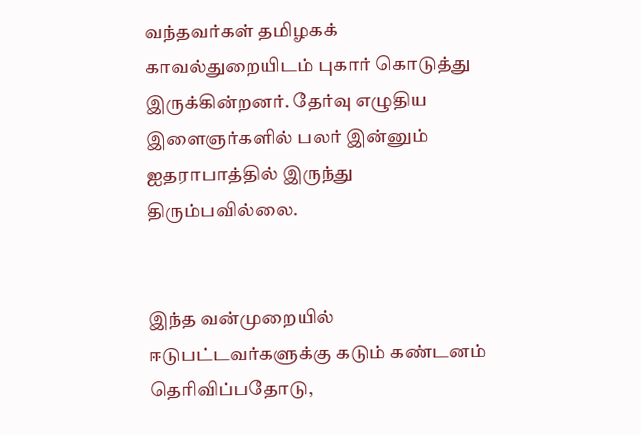வந்தவர்கள் தமிழகக் காவல்துறையிடம் புகார் கொடுத்து இருக்கின்றனர். தேர்வு எழுதிய இளைஞர்களில் பலர் இன்னும் ஐதராபாத்தில் இருந்து திரும்பவில்லை.


இந்த வன்முறையில் ஈடுபட்டவர்களுக்கு கடும் கண்டனம் தெரிவிப்பதோடு,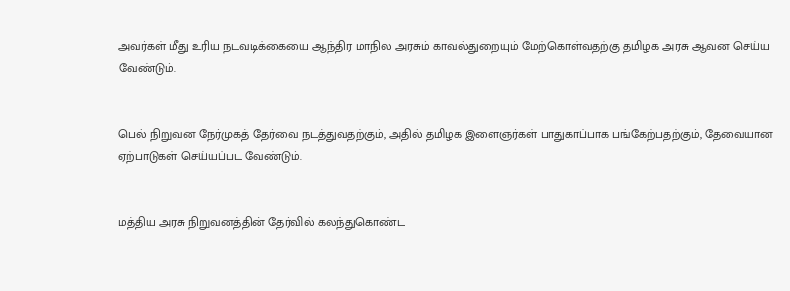அவர்கள் மீது உரிய நடவடிக்கையை ஆந்திர மாநில அரசும் காவல்துறையும் மேற்கொள்வதற்கு தமிழக அரசு ஆவன செய்ய வேண்டும்.


பெல் நிறுவன நேர்முகத் தேர்வை நடத்துவதற்கும், அதில் தமிழக இளைஞர்கள் பாதுகாப்பாக பங்கேற்பதற்கும், தேவையான ஏற்பாடுகள் செய்யப்பட வேண்டும்.


மத்திய அரசு நிறுவனத்தின் தேர்வில் கலந்துகொண்ட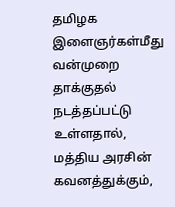தமிழக இளைஞர்கள்மீது வன்முறை தாக்குதல் நடத்தப்பட்டு உள்ளதால், மத்திய அரசின் கவனத்துக்கும்,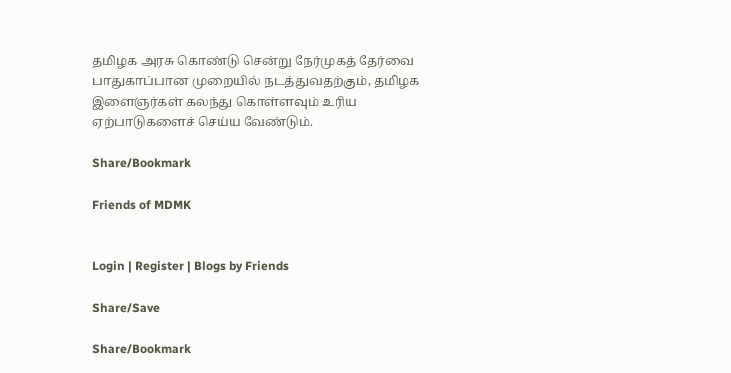தமிழக அரசு கொண்டு சென்று நேர்முகத் தேர்வை பாதுகாப்பான முறையில் நடத்துவதற்கும், தமிழக இளைஞர்கள் கலந்து கொள்ளவும் உரிய ஏற்பாடுகளைச் செய்ய வேண்டும்.

Share/Bookmark

Friends of MDMK


Login | Register | Blogs by Friends

Share/Save

Share/Bookmark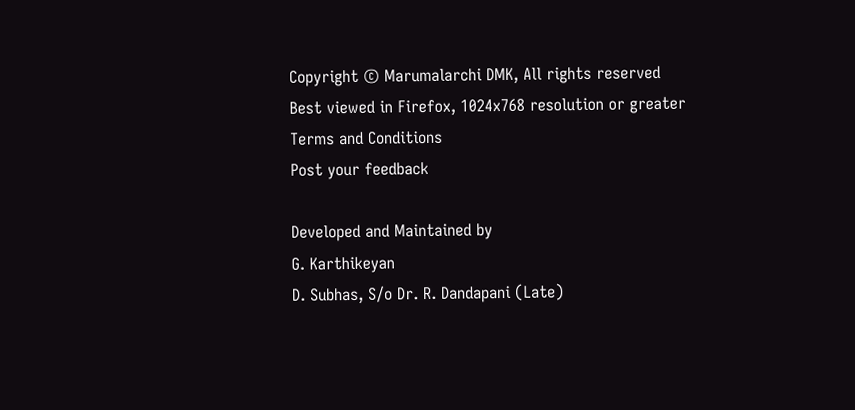Copyright © Marumalarchi DMK, All rights reserved
Best viewed in Firefox, 1024x768 resolution or greater
Terms and Conditions
Post your feedback

Developed and Maintained by
G. Karthikeyan
D. Subhas, S/o Dr. R. Dandapani (Late)